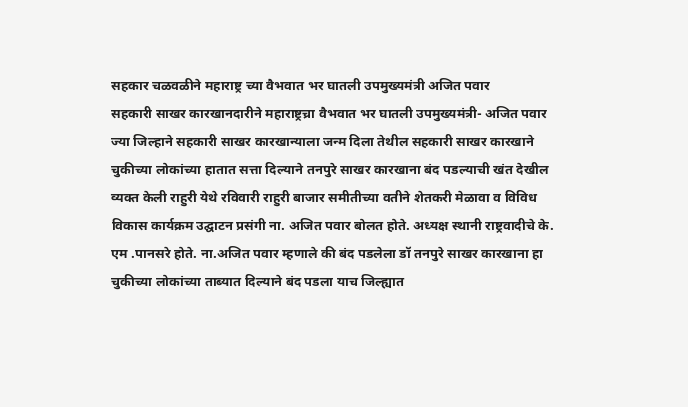सहकार चळवळीने महाराष्ट्र च्या वैभवात भर घातली उपमुख्यमंत्री अजित पवार
सहकारी साखर कारखानदारीने महाराष्ट्रच्रा वैभवात भर घातली उपमुख्यमंत्री- अजित पवार ज्या जिल्हाने सहकारी साखर कारखान्याला जन्म दिला तेथील सहकारी साखर कारखाने चुकीच्या लोकांच्या हातात सत्ता दिल्याने तनपुरे साखर कारखाना बंद पडल्याची खंत देखील व्यक्त केली राहुरी येथे रविवारी राहुरी बाजार समीतीच्या वतीने शेतकरी मेळावा व विविध विकास कार्यक्रम उद्घाटन प्रसंगी ना. अजित पवार बोलत होते. अध्यक्ष स्थानी राष्ट्रवादीचे के. एम .पानसरे होते. ना.अजित पवार म्हणाले की बंद पडलेला डॉ तनपुरे साखर कारखाना हा चुकीच्या लोकांच्या ताब्यात दिल्याने बंद पडला याच जिल्ह्यात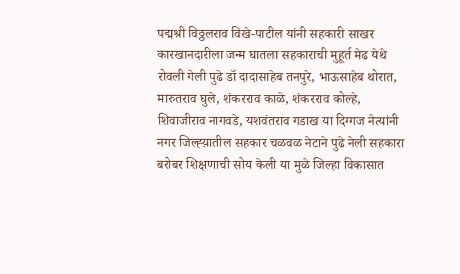पद्मश्री विठ्ठलराव विखे-पाटील यांनी सहकारी साखर कारखानदारीला जन्म घातला सहकाराची मुहूर्त मेढ येथे रोवली गेली पुढे डॉ दादासाहेब तनपुरे, भाऊसाहेब थोरात, मारुतराव घुले, शंकरराव काळे, शंकरराव कोल्हे, शिवाजीराव नागवडे, यशवंतराव गडाख या दिग्गज नेत्यांनी नगर जिल्ह्य़ातील सहकार चळवळ नेटाने पुढे नेली सहकारा बरोबर शिक्षणाची सोय केली या मुळे जिल्हा विकासात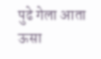पुढे गेला आता ऊसा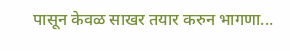पासून केवळ साखर तयार करुन भागणा...